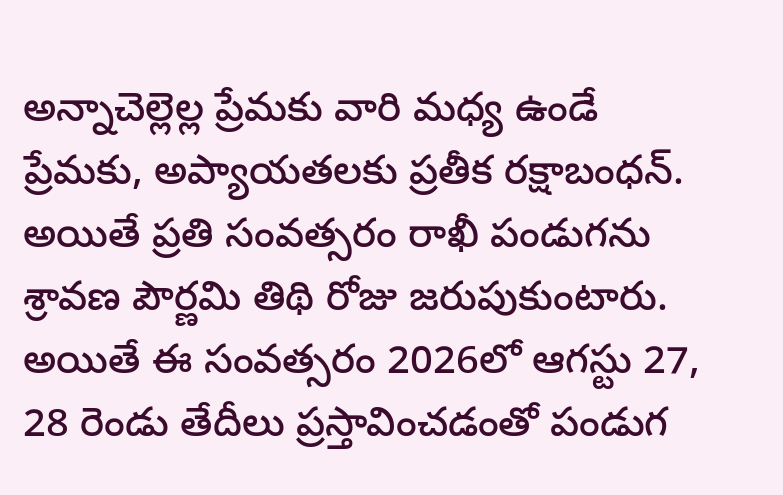అన్నాచెల్లెల్ల ప్రేమకు వారి మధ్య ఉండే ప్రేమకు, అప్యాయతలకు ప్రతీక రక్షాబంధన్. అయితే ప్రతి సంవత్సరం రాఖీ పండుగను శ్రావణ పౌర్ణమి తిథి రోజు జరుపుకుంటారు. అయితే ఈ సంవత్సరం 2026లో ఆగస్టు 27, 28 రెండు తేదీలు ప్రస్తావించడంతో పండుగ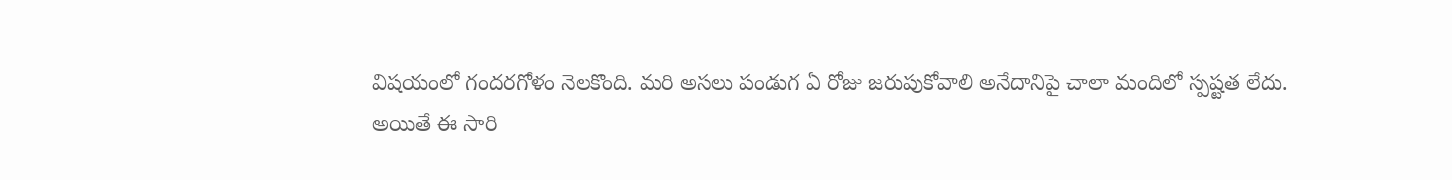విషయంలో గందరగోళం నెలకొంది. మరి అసలు పండుగ ఏ రోజు జరుపుకోవాలి అనేదానిపై చాలా మందిలో స్పష్టత లేదు.
అయితే ఈ సారి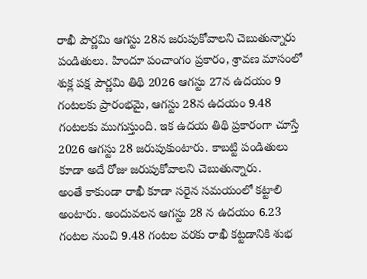రాఖీ పౌర్ణమి ఆగస్టు 28న జరుపుకోవాలని చెబుతున్నారు పండితులు. హిందూ పంచాంగం ప్రకారం, శ్రావణ మాసంలో శుక్ల పక్ష పౌర్ణమి తిథి 2026 ఆగస్టు 27న ఉదయం 9 గంటలకు ప్రారంభమై, ఆగస్టు 28న ఉదయం 9.48 గంటలకు ముగుస్తుంది. ఇక ఉదయ తిథి ప్రకారంగా చూస్తే 2026 ఆగస్టు 28 జరుపుకుంటారు. కాబట్టి పండితులు కూడా అదే రోజు జరుపుకోవాలని చెబుతున్నారు.
అంతే కాకుండా రాఖీ కూడా సరైన సమయంలో కట్టాలి అంటారు. అందువలన ఆగస్టు 28 న ఉదయం 6.23 గంటల నుంచి 9.48 గంటల వరకు రాఖీ కట్టడానికి శుభ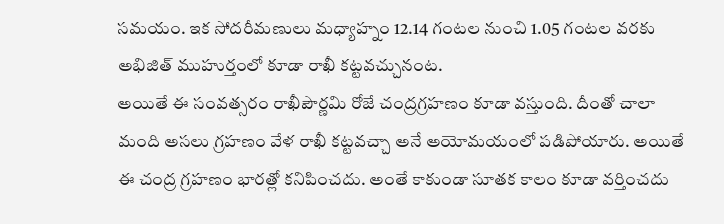సమయం. ఇక సోదరీమణులు మధ్యాహ్నం 12.14 గంటల నుంచి 1.05 గంటల వరకు అభిజిత్ ముహుర్తంలో కూడా రాఖీ కట్టవచ్చునంట.
అయితే ఈ సంవత్సరం రాఖీపౌర్ణమి రోజే చంద్రగ్రహణం కూడా వస్తుంది. దీంతో చాలా మంది అసలు గ్రహణం వేళ రాఖీ కట్టవచ్చా అనే అయోమయంలో పడిపోయారు. అయితే ఈ చంద్ర గ్రహణం భారత్లో కనిపించదు. అంతే కాకుండా సూతక కాలం కూడా వర్తించదు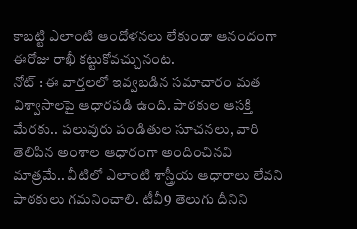కాబట్టి ఎలాంటి ఆందోళనలు లేకుండా ఆనందంగా ఈరోజు రాఖీ కట్టుకోవచ్చునంట.
నోట్ : ఈ వార్తలలో ఇవ్వబడిన సమాచారం మత విశ్వాసాలపై ఆధారపడి ఉంది. పాఠకుల ఆసక్తి మేరకు.. పలువురు పండితుల సూచనలు, వారి తెలిపిన అంశాల ఆధారంగా అందించినవి మాత్రమే.. వీటిలో ఎలాంటి శాస్త్రీయ ఆధారాలు లేవని పాఠకులు గమనించాలి. టీవీ9 తెలుగు దీనిని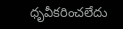ధృవీకరించలేదు